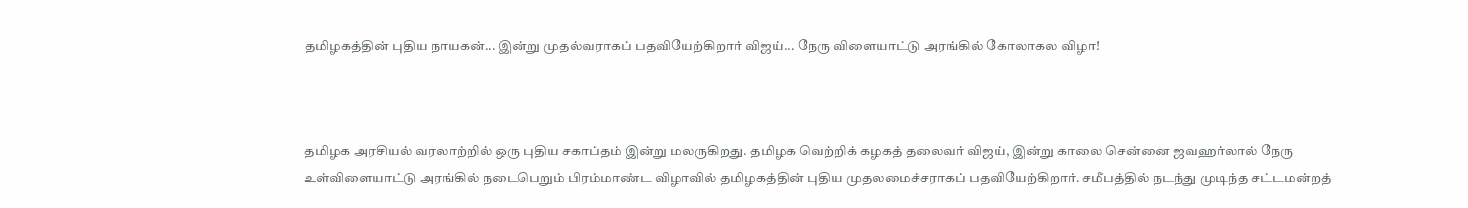தமிழகத்தின் புதிய நாயகன்... இன்று முதல்வராகப் பதவியேற்கிறார் விஜய்... நேரு விளையாட்டு அரங்கில் கோலாகல விழா!



தமிழக அரசியல் வரலாற்றில் ஒரு புதிய சகாப்தம் இன்று மலருகிறது. தமிழக வெற்றிக் கழகத் தலைவர் விஜய், இன்று காலை சென்னை ஜவஹர்லால் நேரு உள்விளையாட்டு அரங்கில் நடைபெறும் பிரம்மாண்ட விழாவில் தமிழகத்தின் புதிய முதலமைச்சராகப் பதவியேற்கிறார். சமீபத்தில் நடந்து முடிந்த சட்டமன்றத்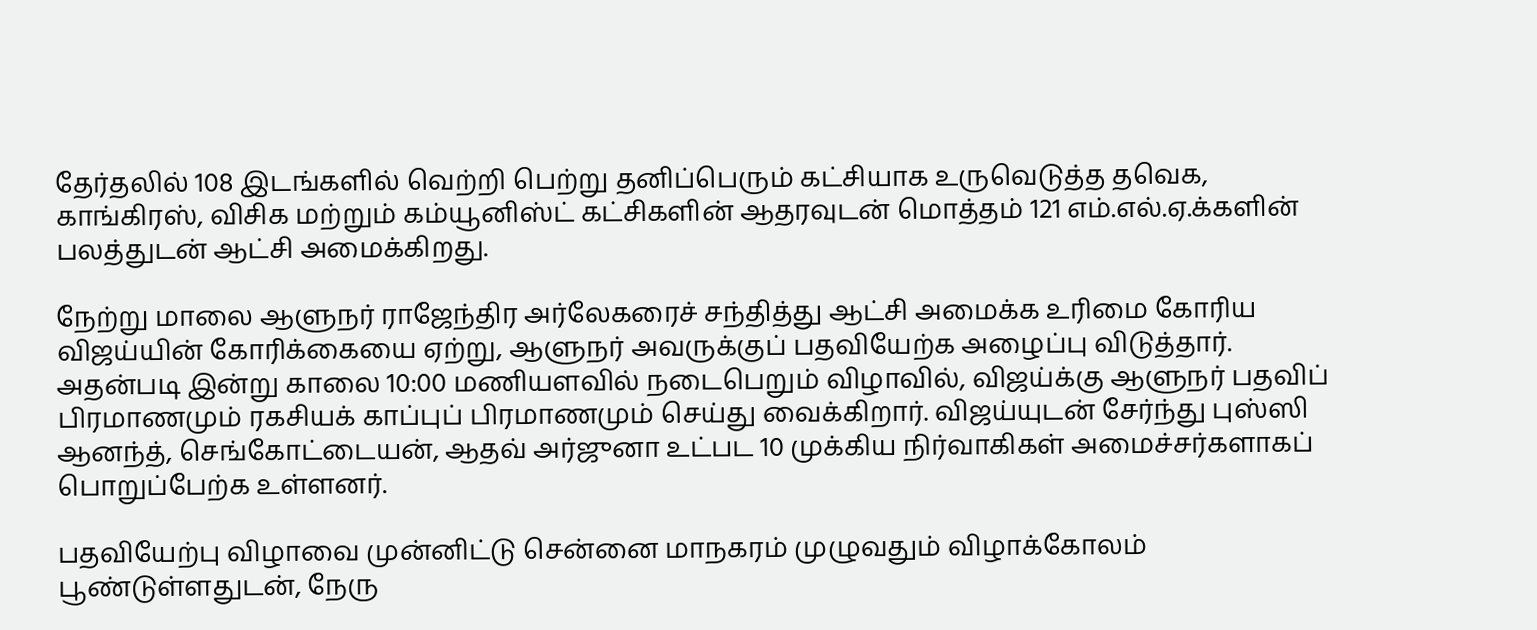தேர்தலில் 108 இடங்களில் வெற்றி பெற்று தனிப்பெரும் கட்சியாக உருவெடுத்த தவெக, காங்கிரஸ், விசிக மற்றும் கம்யூனிஸ்ட் கட்சிகளின் ஆதரவுடன் மொத்தம் 121 எம்.எல்.ஏ.க்களின் பலத்துடன் ஆட்சி அமைக்கிறது.

நேற்று மாலை ஆளுநர் ராஜேந்திர அர்லேகரைச் சந்தித்து ஆட்சி அமைக்க உரிமை கோரிய விஜய்யின் கோரிக்கையை ஏற்று, ஆளுநர் அவருக்குப் பதவியேற்க அழைப்பு விடுத்தார். அதன்படி இன்று காலை 10:00 மணியளவில் நடைபெறும் விழாவில், விஜய்க்கு ஆளுநர் பதவிப் பிரமாணமும் ரகசியக் காப்புப் பிரமாணமும் செய்து வைக்கிறார். விஜய்யுடன் சேர்ந்து புஸ்ஸி ஆனந்த், செங்கோட்டையன், ஆதவ் அர்ஜுனா உட்பட 10 முக்கிய நிர்வாகிகள் அமைச்சர்களாகப் பொறுப்பேற்க உள்ளனர்.

பதவியேற்பு விழாவை முன்னிட்டு சென்னை மாநகரம் முழுவதும் விழாக்கோலம் பூண்டுள்ளதுடன், நேரு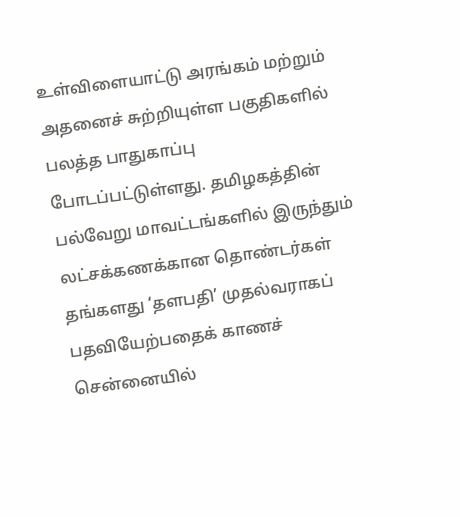உள்விளையாட்டு அரங்கம் மற்றும் அதனைச் சுற்றியுள்ள பகுதிகளில் பலத்த பாதுகாப்பு போடப்பட்டுள்ளது. தமிழகத்தின் பல்வேறு மாவட்டங்களில் இருந்தும் லட்சக்கணக்கான தொண்டர்கள் தங்களது ‘தளபதி’ முதல்வராகப் பதவியேற்பதைக் காணச் சென்னையில்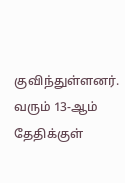குவிந்துள்ளனர். வரும் 13-ஆம் தேதிக்குள்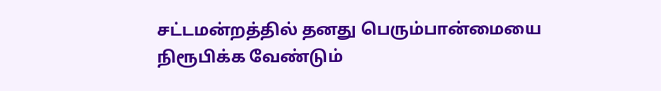சட்டமன்றத்தில் தனது பெரும்பான்மையை நிரூபிக்க வேண்டும்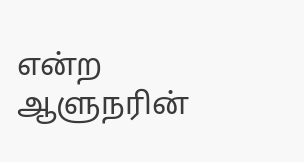என்ற ஆளுநரின்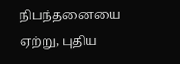நிபந்தனையை ஏற்று, புதிய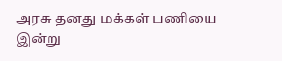அரசு தனது மக்கள் பணியை இன்று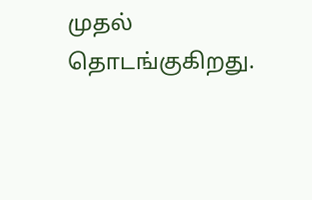முதல் தொடங்குகிறது.